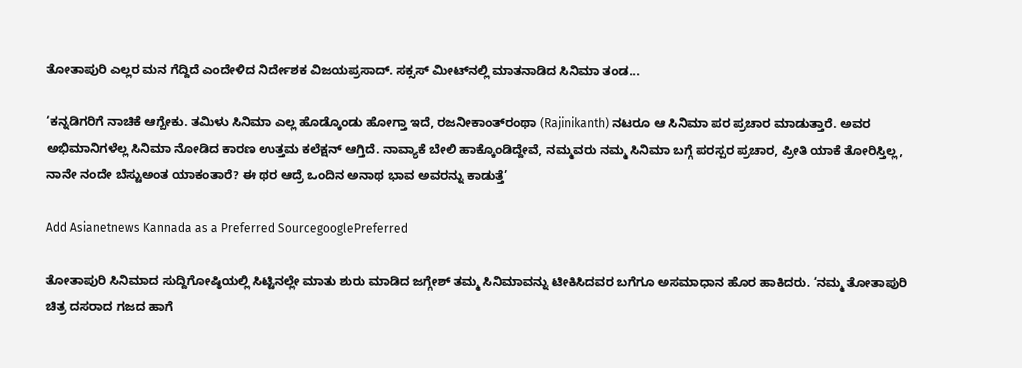ತೋತಾಪುರಿ ಎಲ್ಲರ ಮನ ಗೆದ್ದಿದೆ ಎಂದೇಳಿದ ನಿರ್ದೇಶಕ ವಿಜಯಪ್ರಸಾದ್‌. ಸಕ್ಸಸ್‌ ಮೀಟ್‌ನಲ್ಲಿ ಮಾತನಾಡಿದ ಸಿನಿಮಾ ತಂಡ...

‘ಕನ್ನಡಿಗರಿಗೆ ನಾಚಿಕೆ ಆಗ್ಬೇಕು. ತಮಿಳು ಸಿನಿಮಾ ಎಲ್ಲ ಹೊಡ್ಕೊಂಡು ಹೋಗ್ತಾ ಇದೆ, ರಜನೀಕಾಂತ್‌ರಂಥಾ (Rajinikanth) ನಟರೂ ಆ ಸಿನಿಮಾ ಪರ ಪ್ರಚಾರ ಮಾಡುತ್ತಾರೆ. ಅವರ ಅಭಿಮಾನಿಗಳೆಲ್ಲ ಸಿನಿಮಾ ನೋಡಿದ ಕಾರಣ ಉತ್ತಮ ಕಲೆಕ್ಷನ್‌ ಆಗ್ತಿದೆ. ನಾವ್ಯಾಕೆ ಬೇಲಿ ಹಾಕ್ಕೊಂಡಿದ್ದೇವೆ, ನಮ್ಮವರು ನಮ್ಮ ಸಿನಿಮಾ ಬಗ್ಗೆ ಪರಸ್ಪರ ಪ್ರಚಾರ, ಪ್ರೀತಿ ಯಾಕೆ ತೋರಿಸ್ತಿಲ್ಲ, ನಾನೇ ನಂದೇ ಬೆಸ್ಟುಅಂತ ಯಾಕಂತಾರೆ? ಈ ಥರ ಆದ್ರೆ ಒಂದಿನ ಅನಾಥ ಭಾವ ಅವರನ್ನು ಕಾಡುತ್ತೆ’

Add Asianetnews Kannada as a Preferred SourcegooglePreferred

ತೋತಾಪುರಿ ಸಿನಿಮಾದ ಸುದ್ದಿಗೋಷ್ಠಿಯಲ್ಲಿ ಸಿಟ್ಟಿನಲ್ಲೇ ಮಾತು ಶುರು ಮಾಡಿದ ಜಗ್ಗೇಶ್‌ ತಮ್ಮ ಸಿನಿಮಾವನ್ನು ಟೀಕಿಸಿದವರ ಬಗೆಗೂ ಅಸಮಾಧಾನ ಹೊರ ಹಾಕಿದರು. ‘ನಮ್ಮ ತೋತಾಪುರಿ ಚಿತ್ರ ದಸರಾದ ಗಜದ ಹಾಗೆ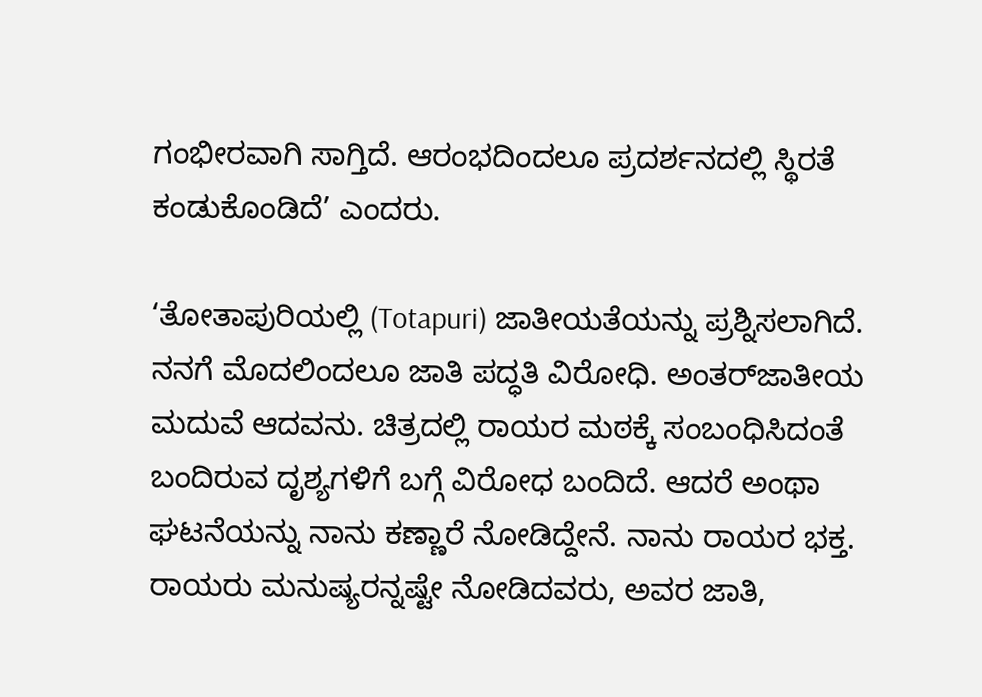ಗಂಭೀರವಾಗಿ ಸಾಗ್ತಿದೆ. ಆರಂಭದಿಂದಲೂ ಪ್ರದರ್ಶನದಲ್ಲಿ ಸ್ಥಿರತೆ ಕಂಡುಕೊಂಡಿದೆ’ ಎಂದರು.

‘ತೋತಾಪುರಿಯಲ್ಲಿ (Totapuri) ಜಾತೀಯತೆಯನ್ನು ಪ್ರಶ್ನಿಸಲಾಗಿದೆ. ನನಗೆ ಮೊದಲಿಂದಲೂ ಜಾತಿ ಪದ್ಧತಿ ವಿರೋಧಿ. ಅಂತರ್‌ಜಾತೀಯ ಮದುವೆ ಆದವನು. ಚಿತ್ರದಲ್ಲಿ ರಾಯರ ಮಠಕ್ಕೆ ಸಂಬಂಧಿಸಿದಂತೆ ಬಂದಿರುವ ದೃಶ್ಯಗಳಿಗೆ ಬಗ್ಗೆ ವಿರೋಧ ಬಂದಿದೆ. ಆದರೆ ಅಂಥಾ ಘಟನೆಯನ್ನು ನಾನು ಕಣ್ಣಾರೆ ನೋಡಿದ್ದೇನೆ. ನಾನು ರಾಯರ ಭಕ್ತ. ರಾಯರು ಮನುಷ್ಯರನ್ನಷ್ಟೇ ನೋಡಿದವರು, ಅವರ ಜಾತಿ,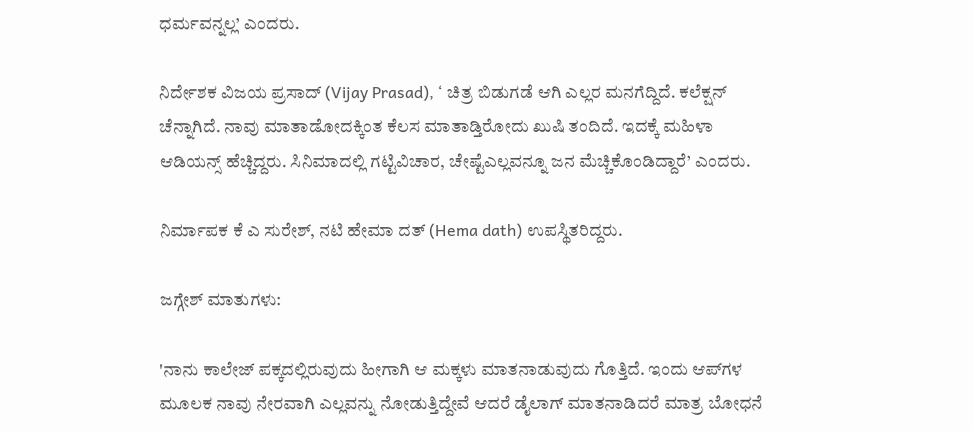ಧರ್ಮವನ್ನಲ್ಲ’ ಎಂದರು.

ನಿರ್ದೇಶಕ ವಿಜಯ ಪ್ರಸಾದ್‌ (Vijay Prasad), ‘ ಚಿತ್ರ ಬಿಡುಗಡೆ ಆಗಿ ಎಲ್ಲರ ಮನಗೆದ್ದಿದೆ. ಕಲೆಕ್ಷನ್‌ ಚೆನ್ನಾಗಿದೆ. ನಾವು ಮಾತಾಡೋದಕ್ಕಿಂತ ಕೆಲಸ ಮಾತಾಡ್ತಿರೋದು ಖುಷಿ ತಂದಿದೆ. ಇದಕ್ಕೆ ಮಹಿಳಾ ಆಡಿಯನ್ಸ್‌ ಹೆಚ್ಚಿದ್ದರು. ಸಿನಿಮಾದಲ್ಲಿ ಗಟ್ಟಿವಿಚಾರ, ಚೇಷ್ಟೆಎಲ್ಲವನ್ನೂ ಜನ ಮೆಚ್ಚಿಕೊಂಡಿದ್ದಾರೆ’ ಎಂದರು.

ನಿರ್ಮಾಪಕ ಕೆ ಎ ಸುರೇಶ್‌, ನಟಿ ಹೇಮಾ ದತ್‌ (Hema dath) ಉಪಸ್ಥಿತರಿದ್ದರು.

ಜಗ್ಗೇಶ್‌ ಮಾತುಗಳು:

'ನಾನು ಕಾಲೇಜ್‌ ಪಕ್ಕದಲ್ಲಿರುವುದು ಹೀಗಾಗಿ ಆ ಮಕ್ಕಳು ಮಾತನಾಡುವುದು ಗೊತ್ತಿದೆ. ಇಂದು ಆಪ್‌ಗಳ ಮೂಲಕ ನಾವು ನೇರವಾಗಿ ಎಲ್ಲವನ್ನು ನೋಡುತ್ತಿದ್ದೇವೆ ಆದರೆ ಡೈಲಾಗ್ ಮಾತನಾಡಿದರೆ ಮಾತ್ರ ಬೋಧನೆ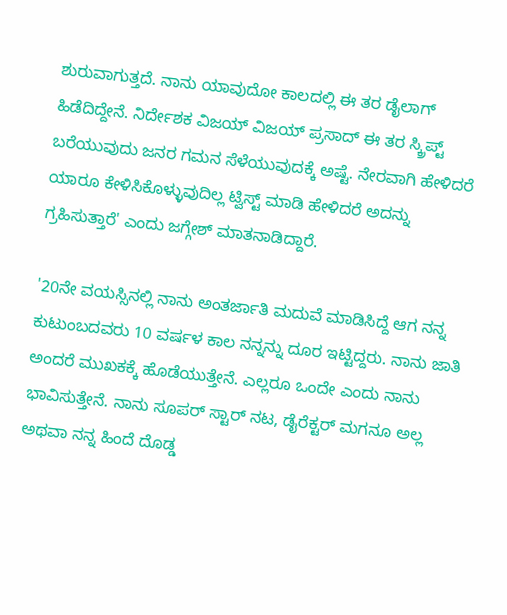ಶುರುವಾಗುತ್ತದೆ. ನಾನು ಯಾವುದೋ ಕಾಲದಲ್ಲಿ ಈ ತರ ಡೈಲಾಗ್ ಹಿಡೆದಿದ್ದೇನೆ. ನಿರ್ದೇಶಕ ವಿಜಯ್ ವಿಜಯ್ ಪ್ರಸಾದ್ ಈ ತರ ಸ್ಕ್ರಿಪ್ಟ್ ಬರೆಯುವುದು ಜನರ ಗಮನ ಸೆಳೆಯುವುದಕ್ಕೆ ಅಷ್ಟೆ. ನೇರವಾಗಿ ಹೇಳಿದರೆ ಯಾರೂ ಕೇಳಿಸಿಕೊಳ್ಳುವುದಿಲ್ಲ ಟ್ವಿಸ್ಟ್ ಮಾಡಿ ಹೇಳಿದರೆ ಅದನ್ನು ಗ್ರಹಿಸುತ್ತಾರೆ' ಎಂದು ಜಗ್ಗೇಶ್ ಮಾತನಾಡಿದ್ದಾರೆ.

'20ನೇ ವಯಸ್ಸಿನಲ್ಲಿ ನಾನು ಅಂತರ್ಜಾತಿ ಮದುವೆ ಮಾಡಿಸಿದ್ದೆ ಆಗ ನನ್ನ ಕುಟುಂಬದವರು 10 ವರ್ಷಳ ಕಾಲ ನನ್ನನ್ನು ದೂರ ಇಟ್ಟಿದ್ದರು. ನಾನು ಜಾತಿ ಅಂದರೆ ಮುಖಕಕ್ಕೆ ಹೊಡೆಯುತ್ತೇನೆ. ಎಲ್ಲರೂ ಒಂದೇ ಎಂದು ನಾನು ಭಾವಿಸುತ್ತೇನೆ. ನಾನು ಸೂಪರ್ ಸ್ಟಾರ್ ನಟ, ಡೈರೆಕ್ಟರ್‌ ಮಗನೂ ಅಲ್ಲ ಅಥವಾ ನನ್ನ ಹಿಂದೆ ದೊಡ್ಡ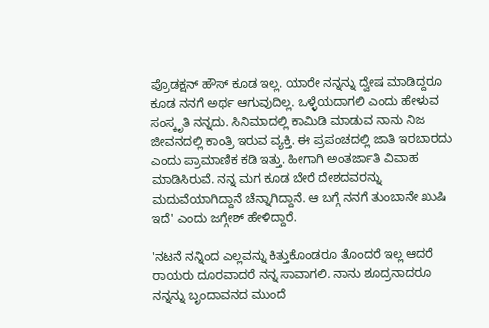ಪ್ರೊಡಕ್ಷನ್‌ ಹೌಸ್‌ ಕೂಡ ಇಲ್ಲ. ಯಾರೇ ನನ್ನನ್ನು ದ್ವೇಷ ಮಾಡಿದ್ದರೂ ಕೂಡ ನನಗೆ ಅರ್ಥ ಆಗುವುದಿಲ್ಲ. ಒಳ್ಳೆಯದಾಗಲಿ ಎಂದು ಹೇಳುವ ಸಂಸ್ಕೃತಿ ನನ್ನದು. ಸಿನಿಮಾದಲ್ಲಿ ಕಾಮಿಡಿ ಮಾಡುವ ನಾನು ನಿಜ ಜೀವನದಲ್ಲಿ ಕಾಂತ್ರಿ ಇರುವ ವ್ಯಕ್ತಿ. ಈ ಪ್ರಪಂಚದಲ್ಲಿ ಜಾತಿ ಇರಬಾರದು ಎಂದು ಪ್ರಾಮಾಣಿಕ ಕಡಿ ಇತ್ತು. ಹೀಗಾಗಿ ಅಂತರ್ಜಾತಿ ವಿವಾಹ ಮಾಡಿಸಿರುವೆ. ನನ್ನ ಮಗ ಕೂಡ ಬೇರೆ ದೇಶದವರನ್ನು ಮದುವೆಯಾಗಿದ್ದಾನೆ ಚೆನ್ನಾಗಿದ್ದಾನೆ. ಆ ಬಗ್ಗೆ ನನಗೆ ತುಂಬಾನೇ ಖುಷಿ ಇದೆ' ಎಂದು ಜಗ್ಗೇಶ್ ಹೇಳಿದ್ದಾರೆ.

'ನಟನೆ ನನ್ನಿಂದ ಎಲ್ಲವನ್ನು ಕಿತ್ತುಕೊಂಡರೂ ತೊಂದರೆ ಇಲ್ಲ ಆದರೆ ರಾಯರು ದೂರವಾದರೆ ನನ್ನ ಸಾವಾಗಲಿ. ನಾನು ಶೂದ್ರನಾದರೂ ನನ್ನನ್ನು ಬೃಂದಾವನದ ಮುಂದೆ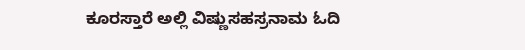ಕೂರಸ್ತಾರೆ ಅಲ್ಲಿ ವಿಷ್ಣುಸಹಸ್ರನಾಮ ಓದಿ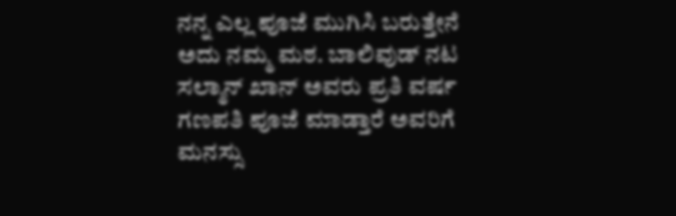ನನ್ನ ಎಲ್ಲ ಪೂಜೆ ಮುಗಿಸಿ ಬರುತ್ತೇನೆ ಅದು ನಮ್ಮ ಮಠ. ಬಾಲಿವುಡ್ ನಟ ಸಲ್ಮಾನ್ ಖಾನ್ ಅವರು ಪ್ರತಿ ವರ್ಷ ಗಣಪತಿ ಪೂಜೆ ಮಾಡ್ತಾರೆ ಅವರಿಗೆ ಮನಸ್ಸು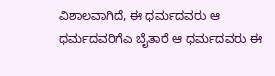ವಿಶಾಲವಾಗಿದೆ, ಈ ಧರ್ಮದವರು ಆ ಧರ್ಮದವರಿಗೆಎ ಬೈತಾರೆ ಆ ಧರ್ಮದವರು ಈ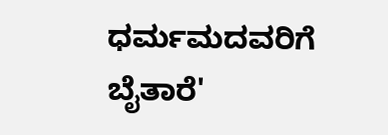ಧರ್ಮಮದವರಿಗೆ ಬೈತಾರೆ'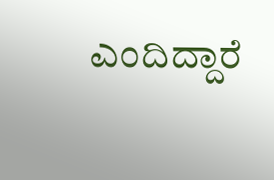ಎಂದಿದ್ದಾರೆ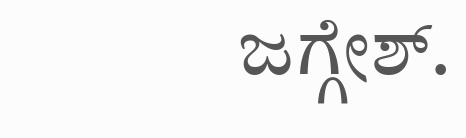ಜಗ್ಗೇಶ್.